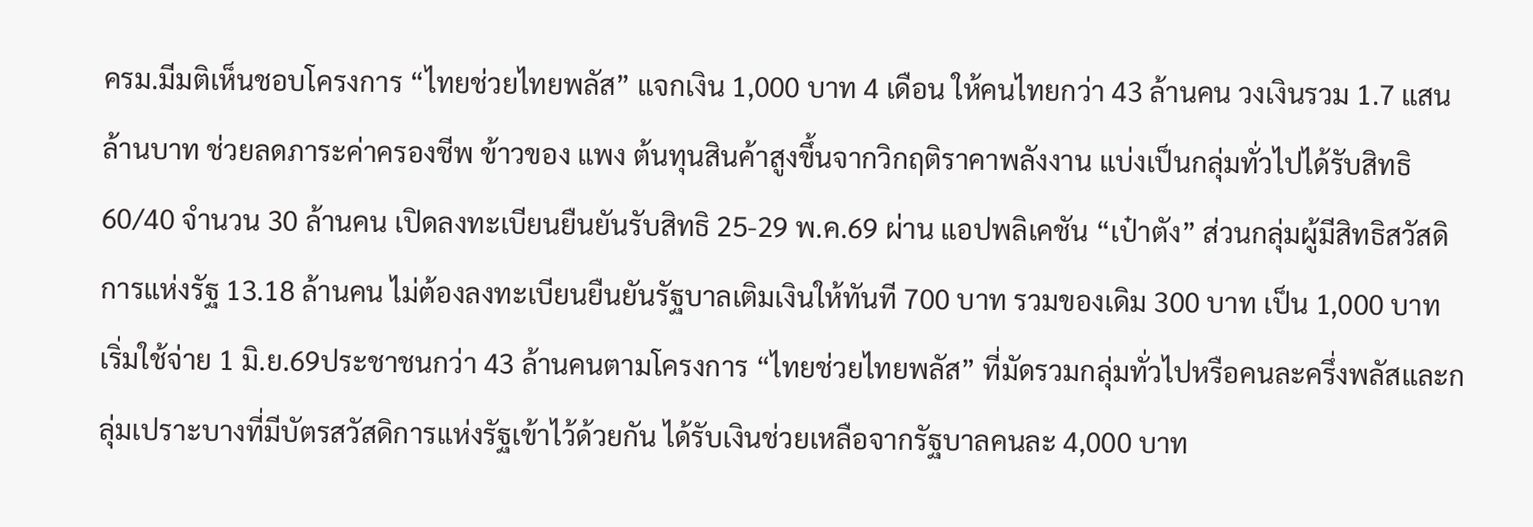ครม.มีมติเห็นชอบโครงการ “ไทยช่วยไทยพลัส” แจกเงิน 1,000 บาท 4 เดือน ให้คนไทยกว่า 43 ล้านคน วงเงินรวม 1.7 แสนล้านบาท ช่วยลดภาระค่าครองชีพ ข้าวของ แพง ต้นทุนสินค้าสูงขึ้นจากวิกฤติราคาพลังงาน แบ่งเป็นกลุ่มทั่วไปได้รับสิทธิ 60/40 จำนวน 30 ล้านคน เปิดลงทะเบียนยืนยันรับสิทธิ 25-29 พ.ค.69 ผ่าน แอปพลิเคชัน “เป๋าตัง” ส่วนกลุ่มผู้มีสิทธิสวัสดิการแห่งรัฐ 13.18 ล้านคน ไม่ต้องลงทะเบียนยืนยันรัฐบาลเติมเงินให้ทันที 700 บาท รวมของเดิม 300 บาท เป็น 1,000 บาท เริ่มใช้จ่าย 1 มิ.ย.69ประชาชนกว่า 43 ล้านคนตามโครงการ “ไทยช่วยไทยพลัส” ที่มัดรวมกลุ่มทั่วไปหรือคนละครึ่งพลัสและกลุ่มเปราะบางที่มีบัตรสวัสดิการแห่งรัฐเข้าไว้ด้วยกัน ได้รับเงินช่วยเหลือจากรัฐบาลคนละ 4,000 บาท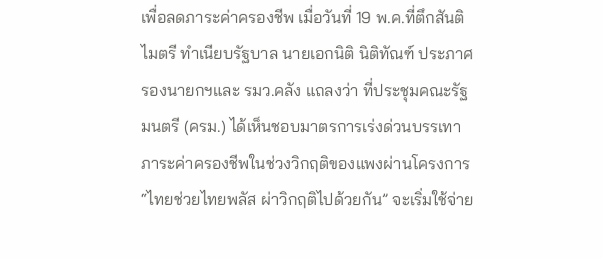เพื่อลดภาระค่าครองชีพ เมื่อวันที่ 19 พ.ค.ที่ตึกสันติไมตรี ทำเนียบรัฐบาล นายเอกนิติ นิติทัณฑ์ ประภาศ รองนายกฯและ รมว.คลัง แถลงว่า ที่ประชุมคณะรัฐมนตรี (ครม.) ได้เห็นชอบมาตรการเร่งด่วนบรรเทาภาระค่าครองชีพในช่วงวิกฤติของแพงผ่านโครงการ “ไทยช่วยไทยพลัส ผ่าวิกฤติไปด้วยกัน” จะเริ่มใช้จ่าย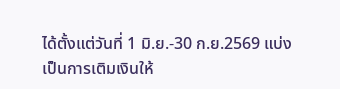ได้ตั้งแต่วันที่ 1 มิ.ย.-30 ก.ย.2569 แบ่งเป็นการเติมเงินให้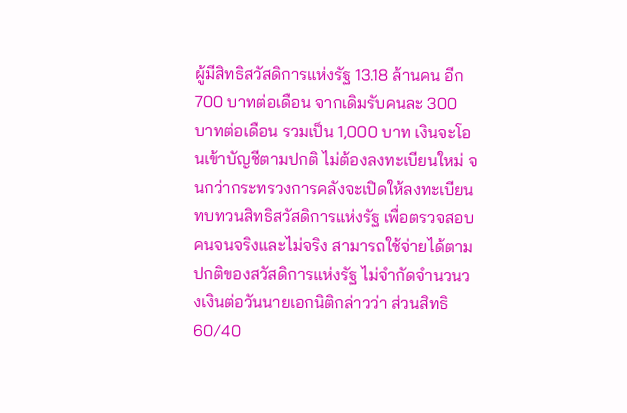ผู้มีสิทธิสวัสดิการแห่งรัฐ 13.18 ล้านคน อีก 700 บาทต่อเดือน จากเดิมรับคนละ 300 บาทต่อเดือน รวมเป็น 1,000 บาท เงินจะโอนเข้าบัญชีตามปกติ ไม่ต้องลงทะเบียนใหม่ จนกว่ากระทรวงการคลังจะเปิดให้ลงทะเบียนทบทวนสิทธิสวัสดิการแห่งรัฐ เพื่อตรวจสอบคนจนจริงและไม่จริง สามารถใช้จ่ายได้ตามปกติของสวัสดิการแห่งรัฐ ไม่จำกัดจำนวนวงเงินต่อวันนายเอกนิติกล่าวว่า ส่วนสิทธิ 60/40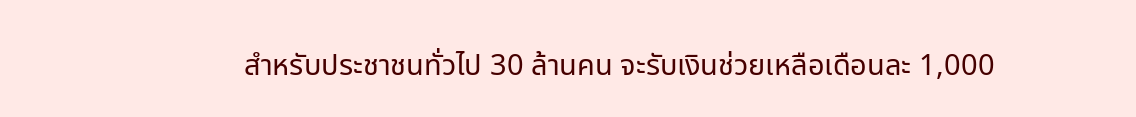สำหรับประชาชนทั่วไป 30 ล้านคน จะรับเงินช่วยเหลือเดือนละ 1,000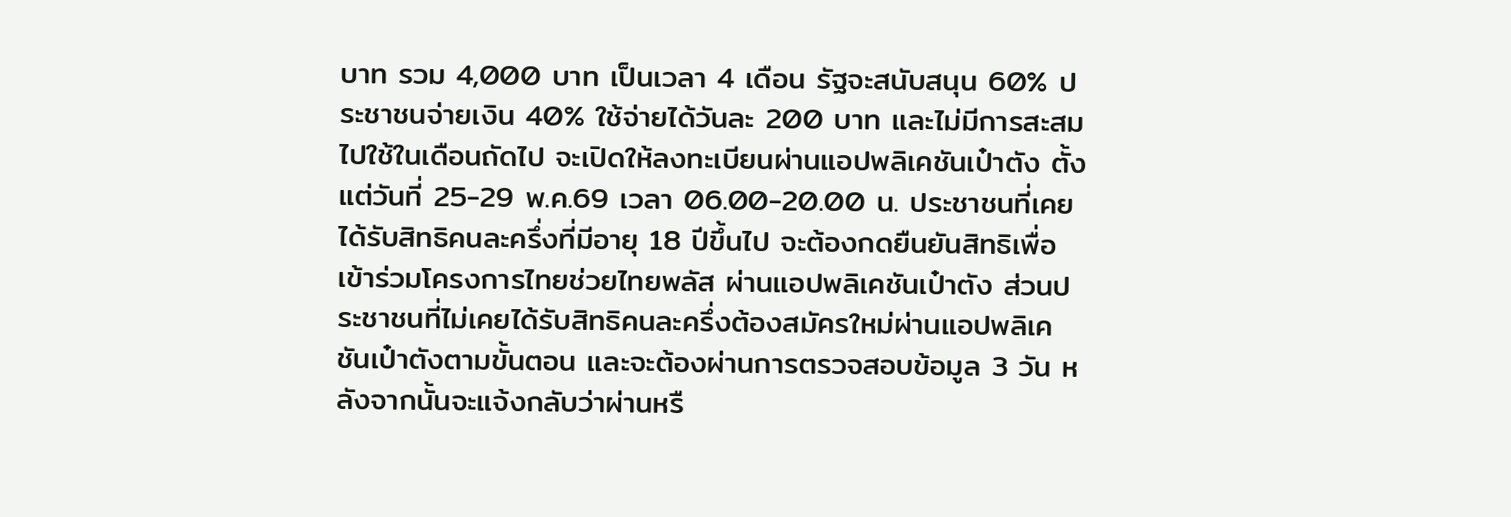บาท รวม 4,000 บาท เป็นเวลา 4 เดือน รัฐจะสนับสนุน 60% ประชาชนจ่ายเงิน 40% ใช้จ่ายได้วันละ 200 บาท และไม่มีการสะสมไปใช้ในเดือนถัดไป จะเปิดให้ลงทะเบียนผ่านแอปพลิเคชันเป๋าตัง ตั้งแต่วันที่ 25-29 พ.ค.69 เวลา 06.00-20.00 น. ประชาชนที่เคยได้รับสิทธิคนละครึ่งที่มีอายุ 18 ปีขึ้นไป จะต้องกดยืนยันสิทธิเพื่อเข้าร่วมโครงการไทยช่วยไทยพลัส ผ่านแอปพลิเคชันเป๋าตัง ส่วนประชาชนที่ไม่เคยได้รับสิทธิคนละครึ่งต้องสมัครใหม่ผ่านแอปพลิเคชันเป๋าตังตามขั้นตอน และจะต้องผ่านการตรวจสอบข้อมูล 3 วัน หลังจากนั้นจะแจ้งกลับว่าผ่านหรื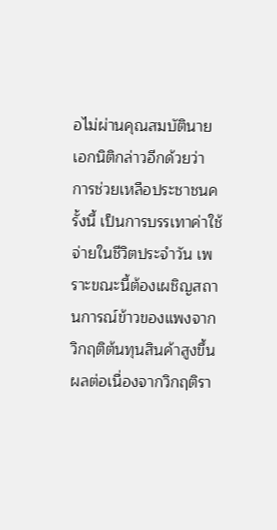อไม่ผ่านคุณสมบัตินายเอกนิติกล่าวอีกด้วยว่า การช่วยเหลือประชาชนครั้งนี้ เป็นการบรรเทาค่าใช้จ่ายในชีวิตประจำวัน เพราะขณะนี้ต้องเผชิญสถานการณ์ข้าวของแพงจากวิกฤติต้นทุนสินค้าสูงขึ้น ผลต่อเนื่องจากวิกฤติรา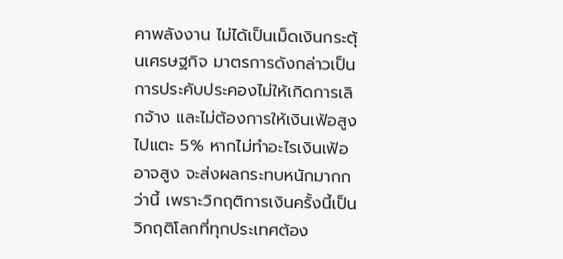คาพลังงาน ไม่ได้เป็นเม็ดเงินกระตุ้นเศรษฐกิจ มาตรการดังกล่าวเป็นการประคับประคองไม่ให้เกิดการเลิกจ้าง และไม่ต้องการให้เงินเฟ้อสูงไปแตะ 5% หากไม่ทำอะไรเงินเฟ้ออาจสูง จะส่งผลกระทบหนักมากกว่านี้ เพราะวิกฤติการเงินครั้งนี้เป็นวิกฤติโลกที่ทุกประเทศต้อง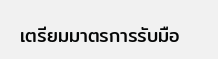เตรียมมาตรการรับมือ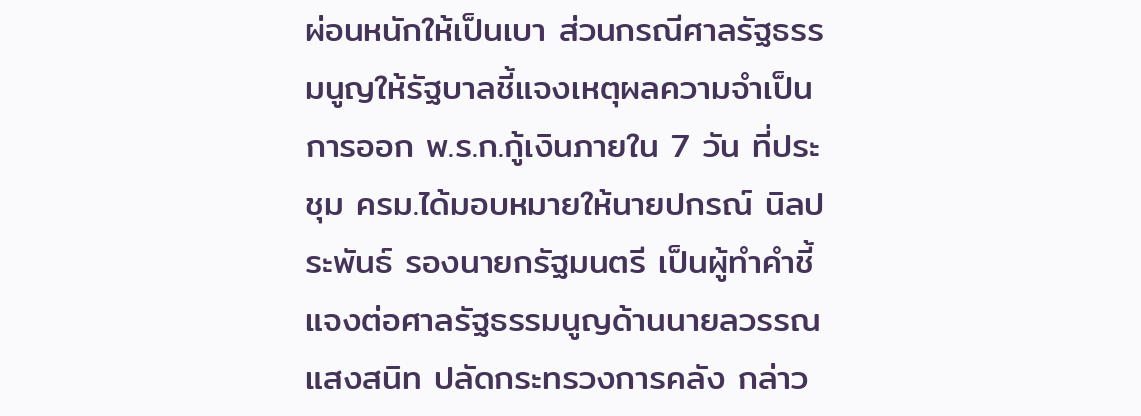ผ่อนหนักให้เป็นเบา ส่วนกรณีศาลรัฐธรรมนูญให้รัฐบาลชี้แจงเหตุผลความจำเป็นการออก พ.ร.ก.กู้เงินภายใน 7 วัน ที่ประชุม ครม.ได้มอบหมายให้นายปกรณ์ นิลประพันธ์ รองนายกรัฐมนตรี เป็นผู้ทำคำชี้แจงต่อศาลรัฐธรรมนูญด้านนายลวรรณ แสงสนิท ปลัดกระทรวงการคลัง กล่าว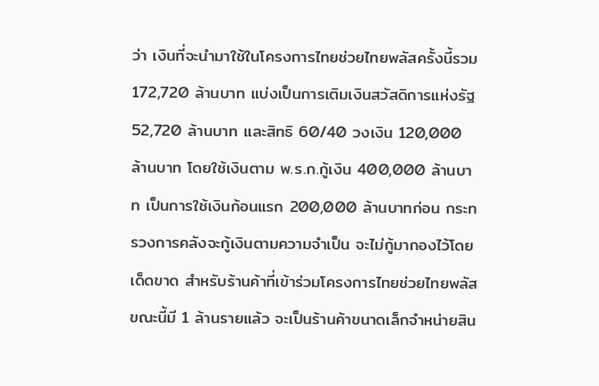ว่า เงินที่จะนำมาใช้ในโครงการไทยช่วยไทยพลัสครั้งนี้รวม 172,720 ล้านบาท แบ่งเป็นการเติมเงินสวัสดิการแห่งรัฐ 52,720 ล้านบาท และสิทธิ 60/40 วงเงิน 120,000 ล้านบาท โดยใช้เงินตาม พ.ร.ก.กู้เงิน 400,000 ล้านบาท เป็นการใช้เงินก้อนแรก 200,000 ล้านบาทก่อน กระทรวงการคลังจะกู้เงินตามความจำเป็น จะไม่กู้มากองไว้โดยเด็ดขาด สำหรับร้านค้าที่เข้าร่วมโครงการไทยช่วยไทยพลัสขณะนี้มี 1 ล้านรายแล้ว จะเป็นร้านค้าขนาดเล็กจำหน่ายสิน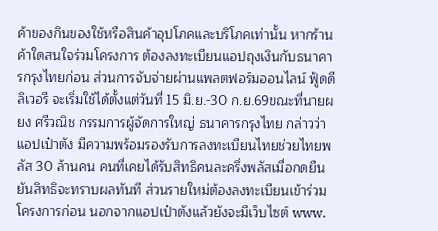ค้าของกินของใช้หรือสินค้าอุปโภคและบริโภคเท่านั้น หากร้านค้าใดสนใจร่วมโครงการ ต้องลงทะเบียนแอปถุงเงินกับธนาคารกรุงไทยก่อน ส่วนการจับจ่ายผ่านแพลตฟอร์มออนไลน์ ฟู้ดดีลิเวอรี จะเริ่มใช้ได้ตั้งแต่วันที่ 15 มิ.ย.-30 ก.ย.69ขณะที่นายผยง ศรีวณิช กรรมการผู้จัดการใหญ่ ธนาคารกรุงไทย กล่าวว่า แอปเป๋าตัง มีความพร้อมรองรับการลงทะเบียนไทยช่วยไทยพลัส 30 ล้านคน คนที่เคยได้รับสิทธิคนละครึ่งพลัสเมื่อกดยืนยันสิทธิจะทราบผลทันที ส่วนรายใหม่ต้องลงทะเบียนเข้าร่วมโครงการก่อน นอกจากแอปเป๋าตังแล้วยังจะมีเว็บไซต์ www.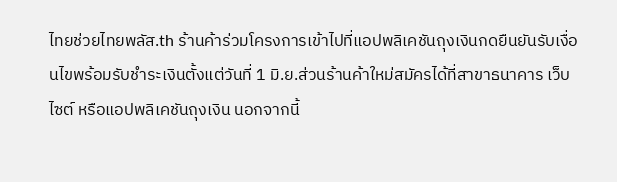ไทยช่วยไทยพลัส.th ร้านค้าร่วมโครงการเข้าไปที่แอปพลิเคชันถุงเงินกดยืนยันรับเงื่อนไขพร้อมรับชำระเงินตั้งแต่วันที่ 1 มิ.ย.ส่วนร้านค้าใหม่สมัครได้ที่สาขาธนาคาร เว็บไซต์ หรือแอปพลิเคชันถุงเงิน นอกจากนี้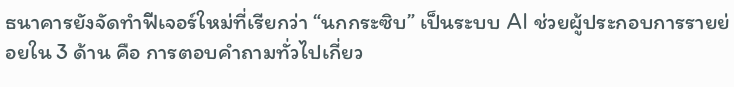ธนาคารยังจัดทำฟีเจอร์ใหม่ที่เรียกว่า “นกกระซิบ” เป็นระบบ AI ช่วยผู้ประกอบการรายย่อยใน 3 ด้าน คือ การตอบคำถามทั่วไปเกี่ยว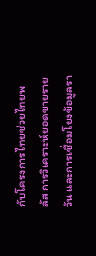กับโครงการไทยช่วยไทยพลัส การวิเคราะห์ยอดขายรายวัน และการเชื่อมโยงข้อมูลรา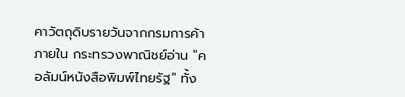คาวัตถุดิบรายวันจากกรมการค้าภายใน กระทรวงพาณิชย์อ่าน "คอลัมน์หนังสือพิมพ์ไทยรัฐ" ทั้ง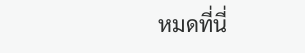หมดที่นี่